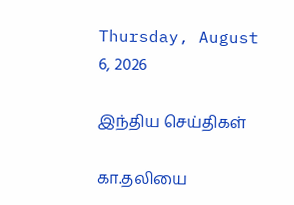Thursday, August 6, 2026

இந்திய செய்திகள்

கா.தலியை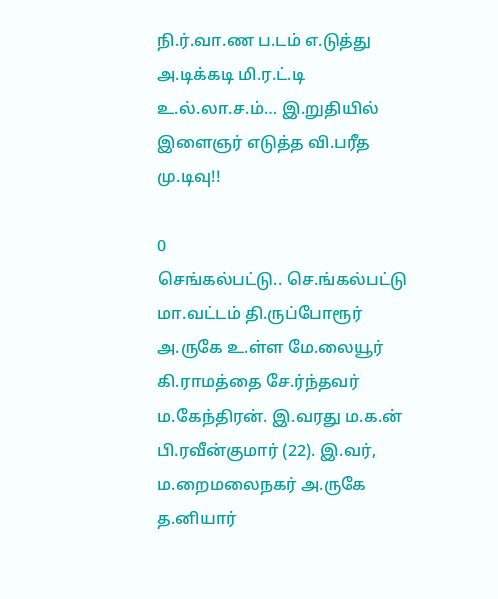நி.ர்.வா.ண ப.டம் எ.டுத்து அ.டிக்கடி மி.ர.ட்.டி உ.ல்.லா.ச.ம்… இ.றுதியில் இளைஞர் எடுத்த வி.பரீத மு.டிவு!!

0
செங்கல்பட்டு.. செ.ங்கல்பட்டு மா.வட்டம் தி.ருப்போரூர் அ.ருகே உ.ள்ள மே.லையூர் கி.ராமத்தை சே.ர்ந்தவர் ம.கேந்திரன். இ.வரது ம.க.ன் பி.ரவீன்குமார் (22). இ.வர், ம.றைமலைநகர் அ.ருகே த.னியார்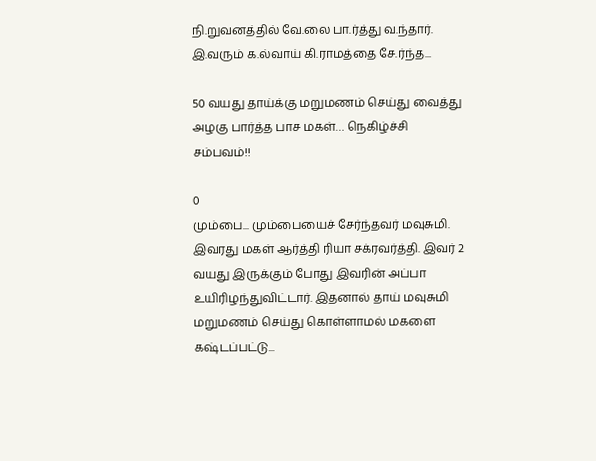நி.றுவனத்தில் வே.லை பா.ர்த்து வ.ந்தார். இ.வரும் க.ல்வாய் கி.ராமத்தை சே.ர்ந்த...

50 வயது தாய்க்கு மறுமணம் செய்து வைத்து அழகு பார்த்த பாச மகள்… நெகிழ்ச்சி சம்பவம்!!

0
மும்பை... மும்பையைச் சேர்ந்தவர் மவுசுமி. இவரது மகள் ஆர்த்தி ரியா சக்ரவர்த்தி. இவர் 2 வயது இருக்கும் போது இவரின் அப்பா உயிரிழந்துவிட்டார். இதனால் தாய் மவுசுமி மறுமணம் செய்து கொள்ளாமல் மகளை கஷ்டப்பட்டு...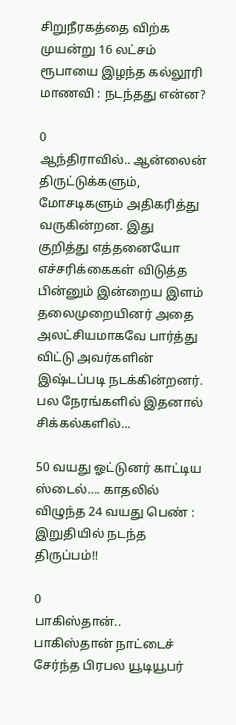சிறுநீரகத்தை விற்க முயன்று 16 லட்சம் ரூபாயை இழந்த கல்லூரி மாணவி : நடந்தது என்ன?

0
ஆந்திராவில்.. ஆன்லைன் திருட்டுக்களும், மோசடிகளும் அதிகரித்து வருகின்றன. இது குறித்து எத்தனையோ எச்சரிக்கைகள் விடுத்த பின்னும் இன்றைய இளம் தலைமுறையினர் அதை அலட்சியமாகவே பார்த்து விட்டு அவர்களின் இஷ்டப்படி நடக்கின்றனர். பல நேரங்களில் இதனால் சிக்கல்களில்...

50 வயது ஓட்டுனர் காட்டிய ஸ்டைல்…. காதலில் விழுந்த 24 வயது பெண் : இறுதியில் நடந்த திருப்பம்!!

0
பாகிஸ்தான்.. பாகிஸ்தான் நாட்டைச் சேர்ந்த பிரபல யூடியூபர்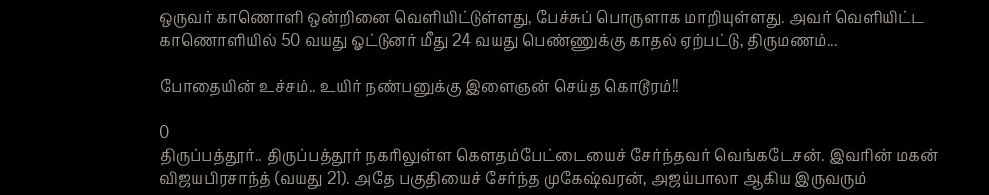ஒருவர் காணொளி ஒன்றினை வெளியிட்டுள்ளது, பேச்சுப் பொருளாக மாறியுள்ளது. அவர் வெளியிட்ட காணொளியில் 50 வயது ஓட்டுனர் மீது 24 வயது பெண்ணுக்கு காதல் ஏற்பட்டு, திருமணம்...

போதையின் உச்சம்.. உயிர் நண்பனுக்கு இளைஞன் செய்த கொடூரம்!!

0
திருப்பத்தூர்.. திருப்பத்தூர் நகரிலுள்ள கௌதம்பேட்டையைச் சேர்ந்தவர் வெங்கடேசன். இவரின் மகன் விஜயபிரசாந்த் (வயது 21). அதே பகுதியைச் சேர்ந்த முகேஷ்வரன், அஜய்பாலா ஆகிய இருவரும்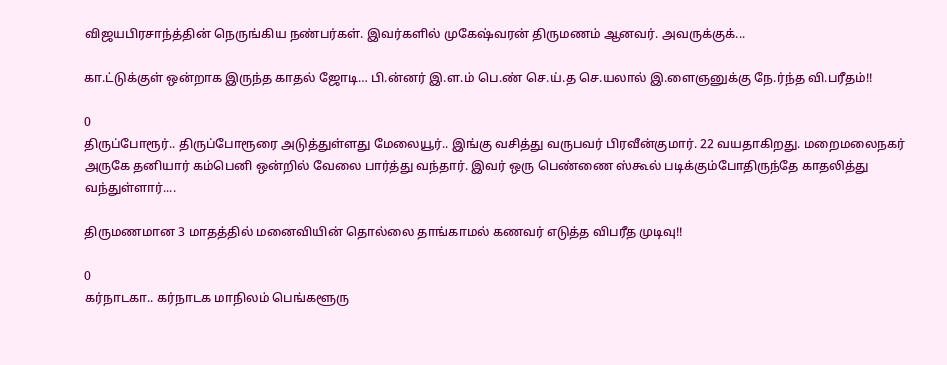விஜயபிரசாந்த்தின் நெருங்கிய நண்பர்கள். இவர்களில் முகேஷ்வரன் திருமணம் ஆனவர். அவருக்குக்...

கா.ட்டுக்குள் ஒன்றாக இருந்த காதல் ஜோடி… பி.ன்னர் இ.ள.ம் பெ.ண் செ.ய்.த செ.யலால் இ.ளைஞனுக்கு நே.ர்ந்த வி.பரீதம்!!

0
திருப்போரூர்.. திருப்போரூரை அடுத்துள்ளது மேலையூர்.. இங்கு வசித்து வருபவர் பிரவீன்குமார். 22 வயதாகிறது. மறைமலைநகர் அருகே தனியார் கம்பெனி ஒன்றில் வேலை பார்த்து வந்தார். இவர் ஒரு பெண்ணை ஸ்கூல் படிக்கும்போதிருந்தே காதலித்து வந்துள்ளார்....

திருமணமான 3 மாதத்தில் மனைவியின் தொல்லை தாங்காமல் கணவர் எடுத்த விபரீத முடிவு!!

0
கர்நாடகா.. கர்நாடக மாநிலம் பெங்களூரு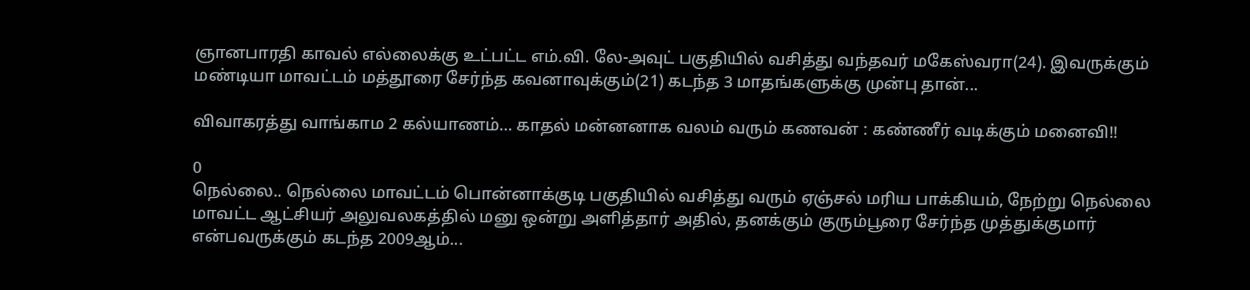ஞானபாரதி காவல் எல்லைக்கு உட்பட்ட எம்.வி. லே-அவுட் பகுதியில் வசித்து வந்தவர் மகேஸ்வரா(24). இவருக்கும் மண்டியா மாவட்டம் மத்தூரை சேர்ந்த கவனாவுக்கும்(21) கடந்த 3 மாதங்களுக்கு முன்பு தான்...

விவாகரத்து வாங்காம 2 கல்யாணம்… காதல் மன்னனாக வலம் வரும் கணவன் : கண்ணீர் வடிக்கும் மனைவி!!

0
நெல்லை.. நெல்லை மாவட்டம் பொன்னாக்குடி பகுதியில் வசித்து வரும் ஏஞ்சல் மரிய பாக்கியம், நேற்று நெல்லை மாவட்ட ஆட்சியர் அலுவலகத்தில் மனு ஒன்று அளித்தார் அதில், தனக்கும் குரும்பூரை சேர்ந்த முத்துக்குமார் என்பவருக்கும் கடந்த 2009ஆம்...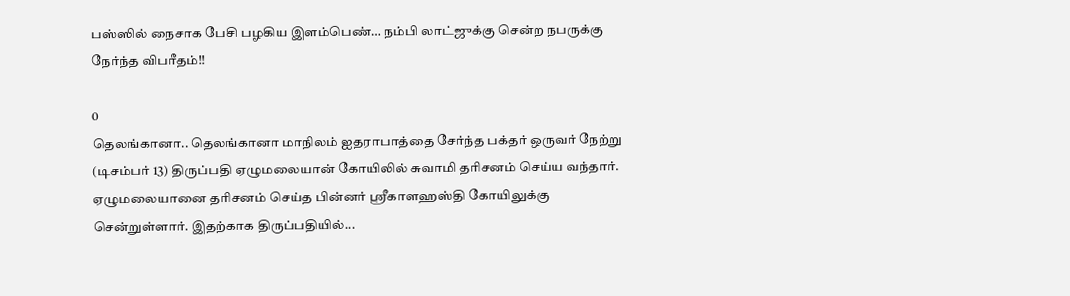பஸ்ஸில் நைசாக பேசி பழகிய இளம்பெண்… நம்பி லாட்ஜுக்கு சென்ற நபருக்கு நேர்ந்த விபரீதம்!!

0
தெலங்கானா.. தெலங்கானா மாநிலம் ஐதராபாத்தை சேர்ந்த பக்தர் ஒருவர் நேற்று (டிசம்பர் 13) திருப்பதி ஏழுமலையான் கோயிலில் சுவாமி தரிசனம் செய்ய வந்தார். ஏழுமலையானை தரிசனம் செய்த பின்னர் ஸ்ரீகாளஹஸ்தி கோயிலுக்கு சென்றுள்ளார். இதற்காக திருப்பதியில்...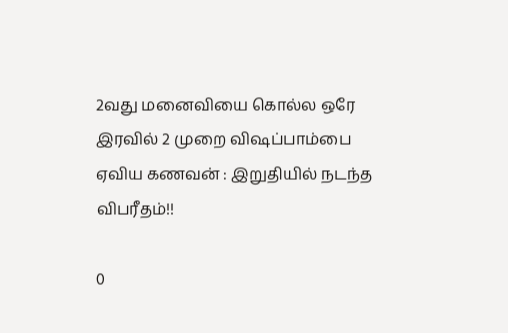2வது மனைவியை கொல்ல ஒரே இரவில் 2 முறை விஷப்பாம்பை ஏவிய கணவன் : இறுதியில் நடந்த விபரீதம்!!

0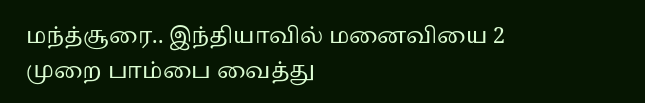மந்த்சூரை.. இந்தியாவில் மனைவியை 2 முறை பாம்பை வைத்து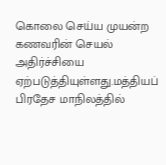கொலை செய்ய முயன்ற கணவரின் செயல் அதிர்ச்சியை ஏற்படுத்தியுள்ளது.மத்தியப் பிரதேச மாநிலத்தில்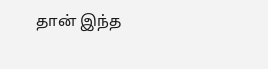தான் இந்த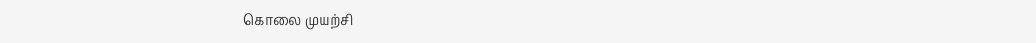கொலை முயற்சி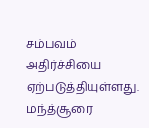சம்பவம் அதிர்ச்சியை ஏற்படுத்தியுள்ளது. மந்த்சூரை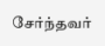சேர்ந்தவர்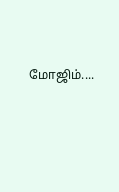மோஜிம்....